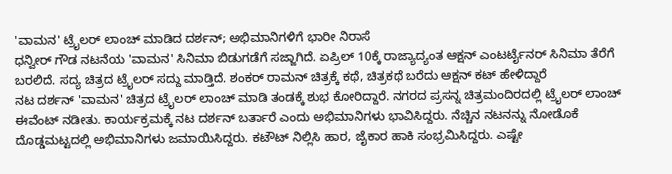'ವಾಮನ' ಟ್ರೈಲರ್ ಲಾಂಚ್ ಮಾಡಿದ ದರ್ಶನ್; ಅಭಿಮಾನಿಗಳಿಗೆ ಭಾರೀ ನಿರಾಸೆ
ಧನ್ವೀರ್ ಗೌಡ ನಟನೆಯ 'ವಾಮನ' ಸಿನಿಮಾ ಬಿಡುಗಡೆಗೆ ಸಜ್ಜಾಗಿದೆ. ಏಪ್ರಿಲ್ 10ಕ್ಕೆ ರಾಜ್ಯಾದ್ಯಂತ ಆಕ್ಷನ್ ಎಂಟರ್ಟೈನರ್ ಸಿನಿಮಾ ತೆರೆಗೆ ಬರಲಿದೆ. ಸದ್ಯ ಚಿತ್ರದ ಟ್ರೈಲರ್ ಸದ್ದು ಮಾಡ್ತಿದೆ. ಶಂಕರ್ ರಾಮನ್ ಚಿತ್ರಕ್ಕೆ ಕಥೆ, ಚಿತ್ರಕಥೆ ಬರೆದು ಆಕ್ಷನ್ ಕಟ್ ಹೇಳಿದ್ದಾರೆ
ನಟ ದರ್ಶನ್ 'ವಾಮನ' ಚಿತ್ರದ ಟ್ರೈಲರ್ ಲಾಂಚ್ ಮಾಡಿ ತಂಡಕ್ಕೆ ಶುಭ ಕೋರಿದ್ದಾರೆ. ನಗರದ ಪ್ರಸನ್ನ ಚಿತ್ರಮಂದಿರದಲ್ಲಿ ಟ್ರೈಲರ್ ಲಾಂಚ್ ಈವೆಂಟ್ ನಡೀತು. ಕಾರ್ಯಕ್ರಮಕ್ಕೆ ನಟ ದರ್ಶನ್ ಬರ್ತಾರೆ ಎಂದು ಅಭಿಮಾನಿಗಳು ಭಾವಿಸಿದ್ದರು. ನೆಚ್ಚಿನ ನಟನನ್ನು ನೋಡೊಕೆ ದೊಡ್ಡಮಟ್ಟದಲ್ಲಿ ಅಭಿಮಾನಿಗಳು ಜಮಾಯಿಸಿದ್ದರು. ಕಟೌಟ್ ನಿಲ್ಲಿಸಿ ಹಾರ, ಜೈಕಾರ ಹಾಕಿ ಸಂಭ್ರಮಿಸಿದ್ದರು. ಎಷ್ಟೇ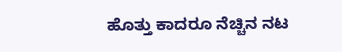ಹೊತ್ತು ಕಾದರೂ ನೆಚ್ಚಿನ ನಟ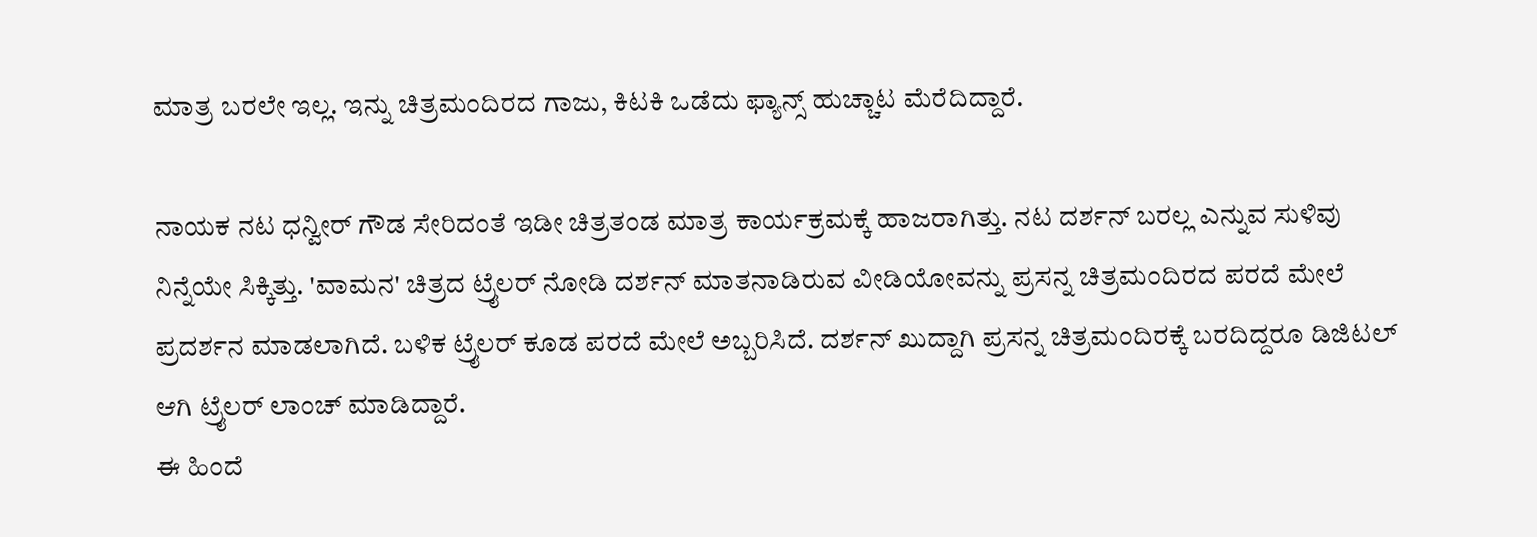ಮಾತ್ರ ಬರಲೇ ಇಲ್ಲ. ಇನ್ನು ಚಿತ್ರಮಂದಿರದ ಗಾಜು, ಕಿಟಕಿ ಒಡೆದು ಫ್ಯಾನ್ಸ್ ಹುಚ್ಚಾಟ ಮೆರೆದಿದ್ದಾರೆ.

ನಾಯಕ ನಟ ಧನ್ವೀರ್ ಗೌಡ ಸೇರಿದಂತೆ ಇಡೀ ಚಿತ್ರತಂಡ ಮಾತ್ರ ಕಾರ್ಯಕ್ರಮಕ್ಕೆ ಹಾಜರಾಗಿತ್ತು. ನಟ ದರ್ಶನ್ ಬರಲ್ಲ ಎನ್ನುವ ಸುಳಿವು ನಿನ್ನೆಯೇ ಸಿಕ್ಕಿತ್ತು. 'ವಾಮನ' ಚಿತ್ರದ ಟ್ರೈಲರ್ ನೋಡಿ ದರ್ಶನ್ ಮಾತನಾಡಿರುವ ವೀಡಿಯೋವನ್ನು ಪ್ರಸನ್ನ ಚಿತ್ರಮಂದಿರದ ಪರದೆ ಮೇಲೆ ಪ್ರದರ್ಶನ ಮಾಡಲಾಗಿದೆ. ಬಳಿಕ ಟ್ರೈಲರ್ ಕೂಡ ಪರದೆ ಮೇಲೆ ಅಬ್ಬರಿಸಿದೆ. ದರ್ಶನ್ ಖುದ್ದಾಗಿ ಪ್ರಸನ್ನ ಚಿತ್ರಮಂದಿರಕ್ಕೆ ಬರದಿದ್ದರೂ ಡಿಜಿಟಲ್ ಆಗಿ ಟ್ರೈಲರ್ ಲಾಂಚ್ ಮಾಡಿದ್ದಾರೆ.
ಈ ಹಿಂದೆ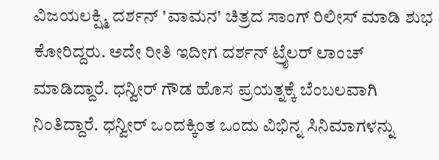ವಿಜಯಲಕ್ಷ್ಮಿ ದರ್ಶನ್ 'ವಾಮನ' ಚಿತ್ರದ ಸಾಂಗ್ ರಿಲೀಸ್ ಮಾಡಿ ಶುಭ ಕೋರಿದ್ದರು. ಅದೇ ರೀತಿ ಇದೀಗ ದರ್ಶನ್ ಟ್ರೈಲರ್ ಲಾಂಚ್ ಮಾಡಿದ್ದಾರೆ. ಧನ್ವೀರ್ ಗೌಡ ಹೊಸ ಪ್ರಯತ್ನಕ್ಕೆ ಬೆಂಬಲವಾಗಿ ನಿಂತಿದ್ದಾರೆ. ಧನ್ವೀರ್ ಒಂದಕ್ಕಿಂತ ಒಂದು ವಿಭಿನ್ನ ಸಿನಿಮಾಗಳನ್ನು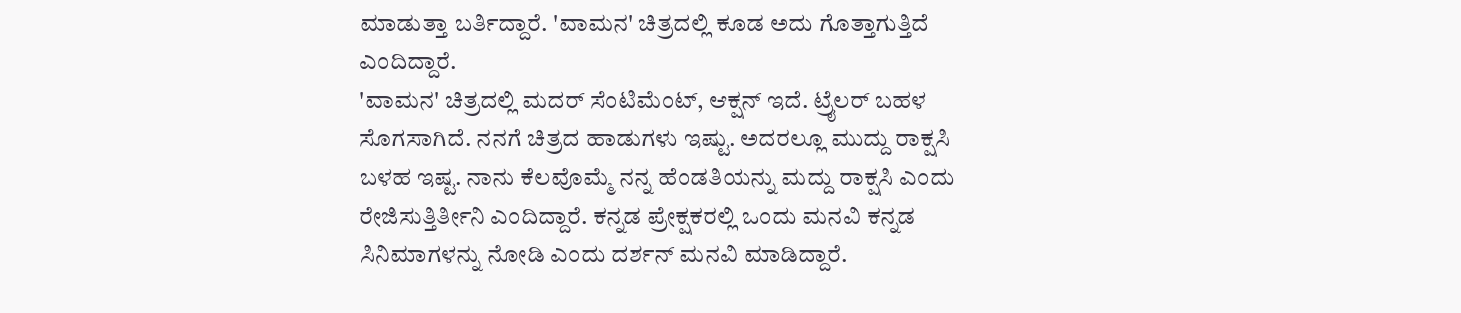ಮಾಡುತ್ತಾ ಬರ್ತಿದ್ದಾರೆ. 'ವಾಮನ' ಚಿತ್ರದಲ್ಲಿ ಕೂಡ ಅದು ಗೊತ್ತಾಗುತ್ತಿದೆ ಎಂದಿದ್ದಾರೆ.
'ವಾಮನ' ಚಿತ್ರದಲ್ಲಿ ಮದರ್ ಸೆಂಟಿಮೆಂಟ್, ಆಕ್ಷನ್ ಇದೆ. ಟ್ರೈಲರ್ ಬಹಳ ಸೊಗಸಾಗಿದೆ. ನನಗೆ ಚಿತ್ರದ ಹಾಡುಗಳು ಇಷ್ಟು. ಅದರಲ್ಲೂ ಮುದ್ದು ರಾಕ್ಷಸಿ ಬಳಹ ಇಷ್ಟ. ನಾನು ಕೆಲವೊಮ್ಮೆ ನನ್ನ ಹೆಂಡತಿಯನ್ನು ಮದ್ದು ರಾಕ್ಷಸಿ ಎಂದು ರೇಜಿಸುತ್ತಿರ್ತೀನಿ ಎಂದಿದ್ದಾರೆ. ಕನ್ನಡ ಪ್ರೇಕ್ಷಕರಲ್ಲಿ ಒಂದು ಮನವಿ ಕನ್ನಡ ಸಿನಿಮಾಗಳನ್ನು ನೋಡಿ ಎಂದು ದರ್ಶನ್ ಮನವಿ ಮಾಡಿದ್ದಾರೆ.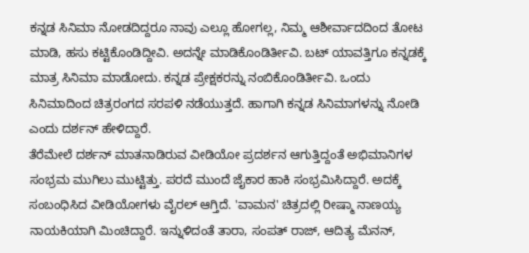ಕನ್ನಡ ಸಿನಿಮಾ ನೋಡದಿದ್ದರೂ ನಾವು ಎಲ್ಲೂ ಹೋಗಲ್ಲ, ನಿಮ್ಮ ಆಶೀರ್ವಾದದಿಂದ ತೋಟ ಮಾಡಿ, ಹಸು ಕಟ್ಟಿಕೊಂಡಿದ್ದೀವಿ. ಅದನ್ನೇ ಮಾಡಿಕೊಂಡಿರ್ತೀವಿ. ಬಟ್ ಯಾವತ್ತಿಗೂ ಕನ್ನಡಕ್ಕೆ ಮಾತ್ರ ಸಿನಿಮಾ ಮಾಡೋದು. ಕನ್ನಡ ಪ್ರೇಕ್ಷಕರನ್ನು ನಂಬಿಕೊಂಡಿರ್ತೀವಿ. ಒಂದು ಸಿನಿಮಾದಿಂದ ಚಿತ್ರರಂಗದ ಸರಪಳಿ ನಡೆಯುತ್ತದೆ. ಹಾಗಾಗಿ ಕನ್ನಡ ಸಿನಿಮಾಗಳನ್ನು ನೋಡಿ ಎಂದು ದರ್ಶನ್ ಹೇಳಿದ್ದಾರೆ.
ತೆರೆಮೇಲೆ ದರ್ಶನ್ ಮಾತನಾಡಿರುವ ವೀಡಿಯೋ ಪ್ರದರ್ಶನ ಆಗುತ್ತಿದ್ದಂತೆ ಅಭಿಮಾನಿಗಳ ಸಂಭ್ರಮ ಮುಗಿಲು ಮುಟ್ಟಿತ್ತು. ಪರದೆ ಮುಂದೆ ಜೈಕಾರ ಹಾಕಿ ಸಂಭ್ರಮಿಸಿದ್ದಾರೆ. ಅದಕ್ಕೆ ಸಂಬಂಧಿಸಿದ ವೀಡಿಯೋಗಳು ವೈರಲ್ ಆಗ್ತಿದೆ. 'ವಾಮನ' ಚಿತ್ರದಲ್ಲಿ ರೀಷ್ಮಾ ನಾಣಯ್ಯ ನಾಯಕಿಯಾಗಿ ಮಿಂಚಿದ್ದಾರೆ. ಇನ್ನುಳಿದಂತೆ ತಾರಾ, ಸಂಪತ್ ರಾಜ್, ಆದಿತ್ಯ ಮೆನನ್,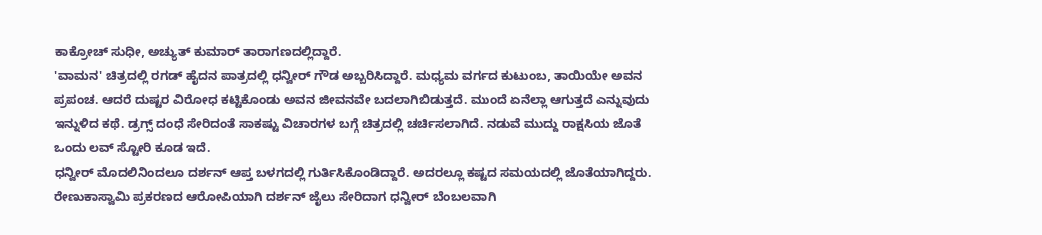ಕಾಕ್ರೋಚ್ ಸುಧೀ, ಅಚ್ಯುತ್ ಕುಮಾರ್ ತಾರಾಗಣದಲ್ಲಿದ್ದಾರೆ.
'ವಾಮನ' ಚಿತ್ರದಲ್ಲಿ ರಗಡ್ ಹೈದನ ಪಾತ್ರದಲ್ಲಿ ಧನ್ವೀರ್ ಗೌಡ ಅಬ್ಬರಿಸಿದ್ದಾರೆ. ಮಧ್ಯಮ ವರ್ಗದ ಕುಟುಂಬ, ತಾಯಿಯೇ ಅವನ ಪ್ರಪಂಚ. ಆದರೆ ದುಷ್ಟರ ವಿರೋಧ ಕಟ್ಟಿಕೊಂಡು ಅವನ ಜೀವನವೇ ಬದಲಾಗಿಬಿಡುತ್ತದೆ. ಮುಂದೆ ಏನೆಲ್ಲಾ ಆಗುತ್ತದೆ ಎನ್ನುವುದು ಇನ್ನುಳಿದ ಕಥೆ. ಡ್ರಗ್ಸ್ ದಂಧೆ ಸೇರಿದಂತೆ ಸಾಕಷ್ಟು ವಿಚಾರಗಳ ಬಗ್ಗೆ ಚಿತ್ರದಲ್ಲಿ ಚರ್ಚಿಸಲಾಗಿದೆ. ನಡುವೆ ಮುದ್ದು ರಾಕ್ಷಸಿಯ ಜೊತೆ ಒಂದು ಲವ್ ಸ್ಟೋರಿ ಕೂಡ ಇದೆ.
ಧನ್ವೀರ್ ಮೊದಲಿನಿಂದಲೂ ದರ್ಶನ್ ಆಪ್ತ ಬಳಗದಲ್ಲಿ ಗುರ್ತಿಸಿಕೊಂಡಿದ್ದಾರೆ. ಅದರಲ್ಲೂ ಕಷ್ಟದ ಸಮಯದಲ್ಲಿ ಜೊತೆಯಾಗಿದ್ದರು. ರೇಣುಕಾಸ್ವಾಮಿ ಪ್ರಕರಣದ ಆರೋಪಿಯಾಗಿ ದರ್ಶನ್ ಜೈಲು ಸೇರಿದಾಗ ಧನ್ವೀರ್ ಬೆಂಬಲವಾಗಿ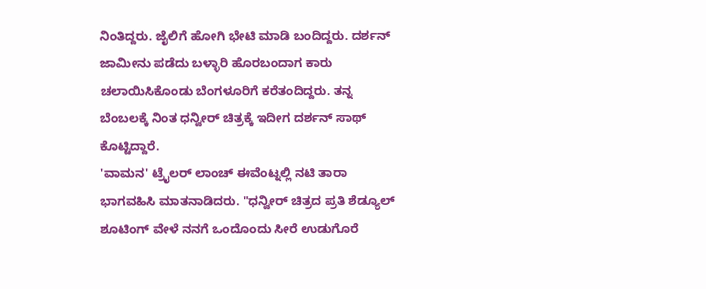ನಿಂತಿದ್ದರು. ಜೈಲಿಗೆ ಹೋಗಿ ಭೇಟಿ ಮಾಡಿ ಬಂದಿದ್ದರು. ದರ್ಶನ್ ಜಾಮೀನು ಪಡೆದು ಬಳ್ಳಾರಿ ಹೊರಬಂದಾಗ ಕಾರು ಚಲಾಯಿಸಿಕೊಂಡು ಬೆಂಗಳೂರಿಗೆ ಕರೆತಂದಿದ್ದರು. ತನ್ನ ಬೆಂಬಲಕ್ಕೆ ನಿಂತ ಧನ್ವೀರ್ ಚಿತ್ರಕ್ಕೆ ಇದೀಗ ದರ್ಶನ್ ಸಾಥ್ ಕೊಟ್ಟಿದ್ದಾರೆ.
'ವಾಮನ' ಟ್ರೈಲರ್ ಲಾಂಚ್ ಈವೆಂಟ್ನಲ್ಲಿ ನಟಿ ತಾರಾ ಭಾಗವಹಿಸಿ ಮಾತನಾಡಿದರು. "ಧನ್ವೀರ್ ಚಿತ್ರದ ಪ್ರತಿ ಶೆಡ್ಯೂಲ್ ಶೂಟಿಂಗ್ ವೇಳೆ ನನಗೆ ಒಂದೊಂದು ಸೀರೆ ಉಡುಗೊರೆ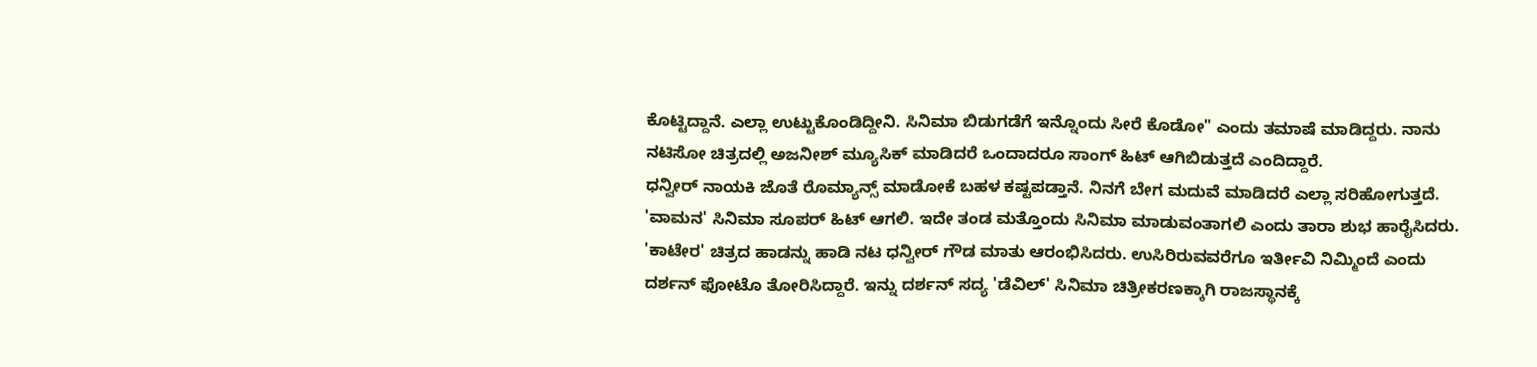ಕೊಟ್ಟಿದ್ದಾನೆ. ಎಲ್ಲಾ ಉಟ್ಟುಕೊಂಡಿದ್ದೀನಿ. ಸಿನಿಮಾ ಬಿಡುಗಡೆಗೆ ಇನ್ನೊಂದು ಸೀರೆ ಕೊಡೋ" ಎಂದು ತಮಾಷೆ ಮಾಡಿದ್ದರು. ನಾನು ನಟಿಸೋ ಚಿತ್ರದಲ್ಲಿ ಅಜನೀಶ್ ಮ್ಯೂಸಿಕ್ ಮಾಡಿದರೆ ಒಂದಾದರೂ ಸಾಂಗ್ ಹಿಟ್ ಆಗಿಬಿಡುತ್ತದೆ ಎಂದಿದ್ದಾರೆ.
ಧನ್ವೀರ್ ನಾಯಕಿ ಜೊತೆ ರೊಮ್ಯಾನ್ಸ್ ಮಾಡೋಕೆ ಬಹಳ ಕಷ್ಟಪಡ್ತಾನೆ. ನಿನಗೆ ಬೇಗ ಮದುವೆ ಮಾಡಿದರೆ ಎಲ್ಲಾ ಸರಿಹೋಗುತ್ತದೆ. 'ವಾಮನ' ಸಿನಿಮಾ ಸೂಪರ್ ಹಿಟ್ ಆಗಲಿ. ಇದೇ ತಂಡ ಮತ್ತೊಂದು ಸಿನಿಮಾ ಮಾಡುವಂತಾಗಲಿ ಎಂದು ತಾರಾ ಶುಭ ಹಾರೈಸಿದರು.
'ಕಾಟೇರ' ಚಿತ್ರದ ಹಾಡನ್ನು ಹಾಡಿ ನಟ ಧನ್ವೀರ್ ಗೌಡ ಮಾತು ಆರಂಭಿಸಿದರು. ಉಸಿರಿರುವವರೆಗೂ ಇರ್ತೀವಿ ನಿಮ್ಮಿಂದೆ ಎಂದು ದರ್ಶನ್ ಫೋಟೊ ತೋರಿಸಿದ್ದಾರೆ. ಇನ್ನು ದರ್ಶನ್ ಸದ್ಯ 'ಡೆವಿಲ್' ಸಿನಿಮಾ ಚಿತ್ರೀಕರಣಕ್ಕಾಗಿ ರಾಜಸ್ಥಾನಕ್ಕೆ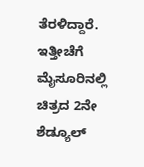ತೆರಳಿದ್ದಾರೆ. ಇತ್ತೀಚೆಗೆ ಮೈಸೂರಿನಲ್ಲಿ ಚಿತ್ರದ 2ನೇ ಶೆಡ್ಯೂಲ್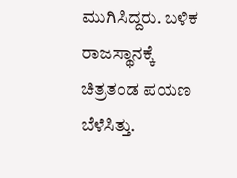ಮುಗಿಸಿದ್ದರು. ಬಳಿಕ ರಾಜಸ್ಥಾನಕ್ಕೆ ಚಿತ್ರತಂಡ ಪಯಣ ಬೆಳೆಸಿತ್ತು.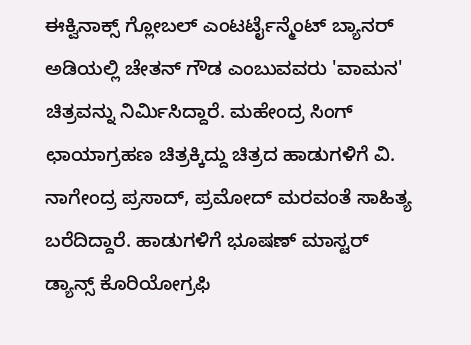ಈಕ್ವಿನಾಕ್ಸ್ ಗ್ಲೋಬಲ್ ಎಂಟರ್ಟೈನ್ಮೆಂಟ್ ಬ್ಯಾನರ್ ಅಡಿಯಲ್ಲಿ ಚೇತನ್ ಗೌಡ ಎಂಬುವವರು 'ವಾಮನ' ಚಿತ್ರವನ್ನು ನಿರ್ಮಿಸಿದ್ದಾರೆ. ಮಹೇಂದ್ರ ಸಿಂಗ್ ಛಾಯಾಗ್ರಹಣ ಚಿತ್ರಕ್ಕಿದ್ದು ಚಿತ್ರದ ಹಾಡುಗಳಿಗೆ ವಿ. ನಾಗೇಂದ್ರ ಪ್ರಸಾದ್, ಪ್ರಮೋದ್ ಮರವಂತೆ ಸಾಹಿತ್ಯ ಬರೆದಿದ್ದಾರೆ. ಹಾಡುಗಳಿಗೆ ಭೂಷಣ್ ಮಾಸ್ಟರ್ ಡ್ಯಾನ್ಸ್ ಕೊರಿಯೋಗ್ರಫಿ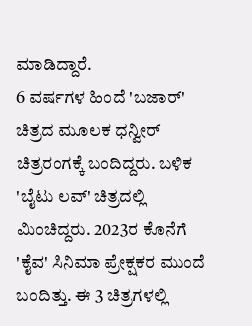ಮಾಡಿದ್ದಾರೆ.
6 ವರ್ಷಗಳ ಹಿಂದೆ 'ಬಜಾರ್' ಚಿತ್ರದ ಮೂಲಕ ಧನ್ವೀರ್ ಚಿತ್ರರಂಗಕ್ಕೆ ಬಂದಿದ್ದರು. ಬಳಿಕ 'ಬೈಟು ಲವ್' ಚಿತ್ರದಲ್ಲಿ ಮಿಂಚಿದ್ದರು. 2023ರ ಕೊನೆಗೆ 'ಕೈವ' ಸಿನಿಮಾ ಪ್ರೇಕ್ಷಕರ ಮುಂದೆ ಬಂದಿತ್ತು. ಈ 3 ಚಿತ್ರಗಳಲ್ಲಿ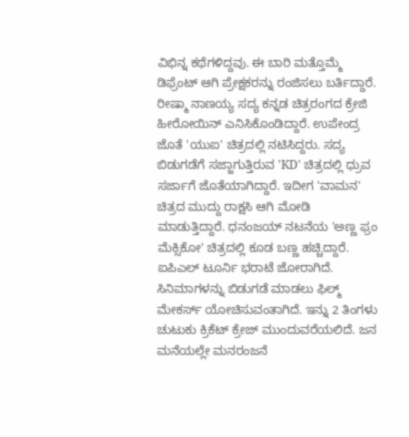ವಿಭಿನ್ನ ಕಥೆಗಳಿದ್ದವು. ಈ ಬಾರಿ ಮತ್ತೊಮ್ಮೆ ಡಿಫ್ರೆಂಟ್ ಆಗಿ ಪ್ರೇಕ್ಷಕರನ್ನು ರಂಜಿಸಲು ಬರ್ತಿದ್ದಾರೆ.
ರೀಷ್ಮಾ ನಾಣಯ್ಯ ಸದ್ಯ ಕನ್ನಡ ಚಿತ್ರರಂಗದ ಕ್ರೇಜಿ ಹೀರೋಯಿನ್ ಎನಿಸಿಕೊಂಡಿದ್ದಾರೆ. ಉಪೇಂದ್ರ ಜೊತೆ 'ಯುಐ' ಚಿತ್ರದಲ್ಲಿ ನಟಿಸಿದ್ದರು. ಸದ್ಯ ಬಿಡುಗಡೆಗೆ ಸಜ್ಜಾಗುತ್ತಿರುವ 'KD' ಚಿತ್ರದಲ್ಲಿ ಧ್ರುವ ಸರ್ಜಾಗೆ ಜೊತೆಯಾಗಿದ್ದಾರೆ. ಇದೀಗ 'ವಾಮನ' ಚಿತ್ರದ ಮುದ್ದು ರಾಕ್ಷಸಿ ಆಗಿ ಮೋಡಿ ಮಾಡುತ್ತಿದ್ದಾರೆ. ಧನಂಜಯ್ ನಟನೆಯ 'ಅಣ್ಣ ಫ್ರಂ ಮೆಕ್ಸಿಕೋ' ಚಿತ್ರದಲ್ಲಿ ಕೂಡ ಬಣ್ಣ ಹಚ್ಚಿದ್ದಾರೆ.
ಐಪಿಎಲ್ ಟೂರ್ನಿ ಭರಾಟೆ ಜೋರಾಗಿದೆ. ಸಿನಿಮಾಗಳನ್ನು ಬಿಡುಗಡೆ ಮಾಡಲು ಫಿಲ್ಮ್ ಮೇಕರ್ಸ್ ಯೋಚಿಸುವಂತಾಗಿದೆ. ಇನ್ನು 2 ತಿಂಗಳು ಚುಟುಕು ಕ್ರಿಕೆಟ್ ಕ್ರೇಜ್ ಮುಂದುವರೆಯಲಿದೆ. ಜನ ಮನೆಯಲ್ಲೇ ಮನರಂಜನೆ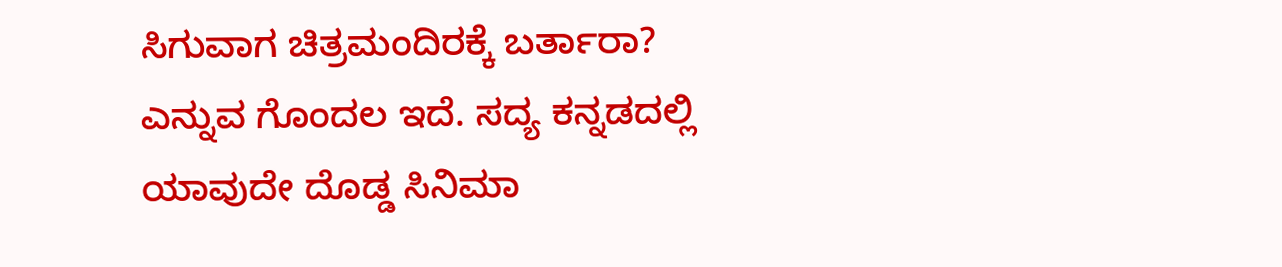ಸಿಗುವಾಗ ಚಿತ್ರಮಂದಿರಕ್ಕೆ ಬರ್ತಾರಾ? ಎನ್ನುವ ಗೊಂದಲ ಇದೆ. ಸದ್ಯ ಕನ್ನಡದಲ್ಲಿ ಯಾವುದೇ ದೊಡ್ಡ ಸಿನಿಮಾ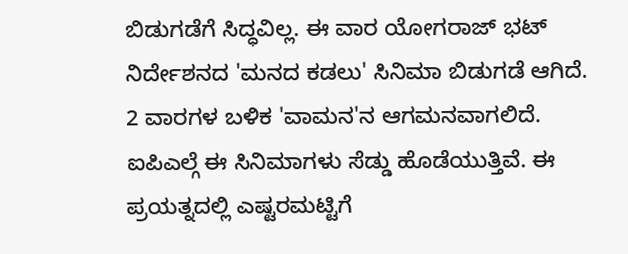ಬಿಡುಗಡೆಗೆ ಸಿದ್ಧವಿಲ್ಲ. ಈ ವಾರ ಯೋಗರಾಜ್ ಭಟ್ ನಿರ್ದೇಶನದ 'ಮನದ ಕಡಲು' ಸಿನಿಮಾ ಬಿಡುಗಡೆ ಆಗಿದೆ. 2 ವಾರಗಳ ಬಳಿಕ 'ವಾಮನ'ನ ಆಗಮನವಾಗಲಿದೆ. ಐಪಿಎಲ್ಗೆ ಈ ಸಿನಿಮಾಗಳು ಸೆಡ್ಡು ಹೊಡೆಯುತ್ತಿವೆ. ಈ ಪ್ರಯತ್ನದಲ್ಲಿ ಎಷ್ಟರಮಟ್ಟಿಗೆ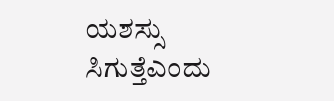ಯಶಸ್ಸು ಸಿಗುತ್ತೆಎಂದು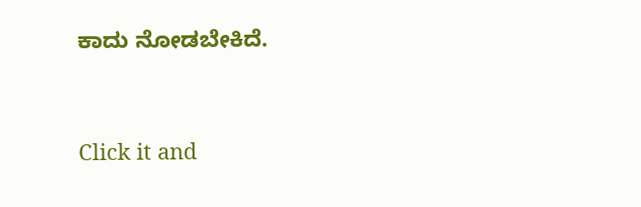ಕಾದು ನೋಡಬೇಕಿದೆ.


Click it and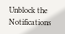Unblock the Notifications